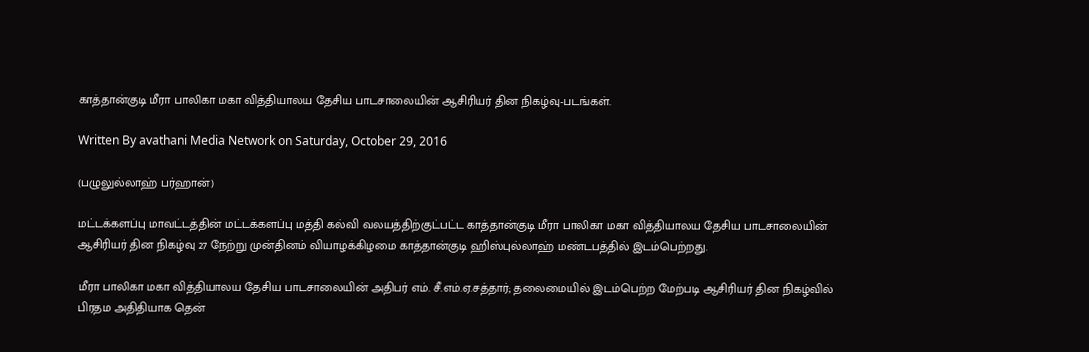காத்தான்குடி மீரா பாலிகா மகா வித்தியாலய தேசிய பாடசாலையின் ஆசிரியர் தின நிகழ்வு-படங்கள்.

Written By avathani Media Network on Saturday, October 29, 2016

(பழுலுல்லாஹ் பர்ஹான்)

மட்டக்களப்பு மாவட்டத்தின் மட்டக்களப்பு மத்தி கல்வி வலயத்திற்குட்பட்ட காத்தான்குடி மீரா பாலிகா மகா வித்தியாலய தேசிய பாடசாலையின் ஆசிரியர் தின நிகழ்வு 27 நேற்று முன்தினம் வியாழக்கிழமை காத்தான்குடி ஹிஸ்புல்லாஹ் மண்டபத்தில் இடம்பெற்றது.

மீரா பாலிகா மகா வித்தியாலய தேசிய பாடசாலையின் அதிபர் எம். சீ.எம்.ஏ.சத்தார்; தலைமையில் இடம்பெற்ற மேற்படி ஆசிரியர் தின நிகழ்வில் பிரதம அதிதியாக தென்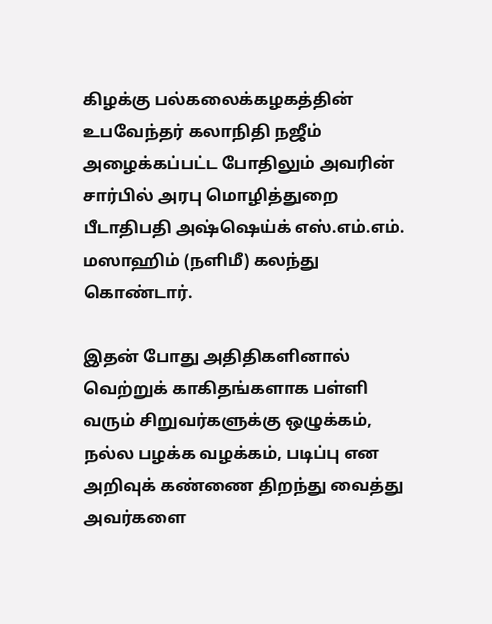கிழக்கு பல்கலைக்கழகத்தின் உபவேந்தர் கலாநிதி நஜீம் அழைக்கப்பட்ட போதிலும் அவரின் சார்பில் அரபு மொழித்துறை பீடாதிபதி அஷ்ஷெய்க் எஸ்.எம்.எம். மஸாஹிம் (நளிமீ) கலந்து கொண்டார்.

இதன் போது அதிதிகளினால் வெற்றுக் காகிதங்களாக பள்ளி வரும் சிறுவர்களுக்கு ஒழுக்கம், நல்ல பழக்க வழக்கம், படிப்பு என அறிவுக் கண்ணை திறந்து வைத்து அவர்களை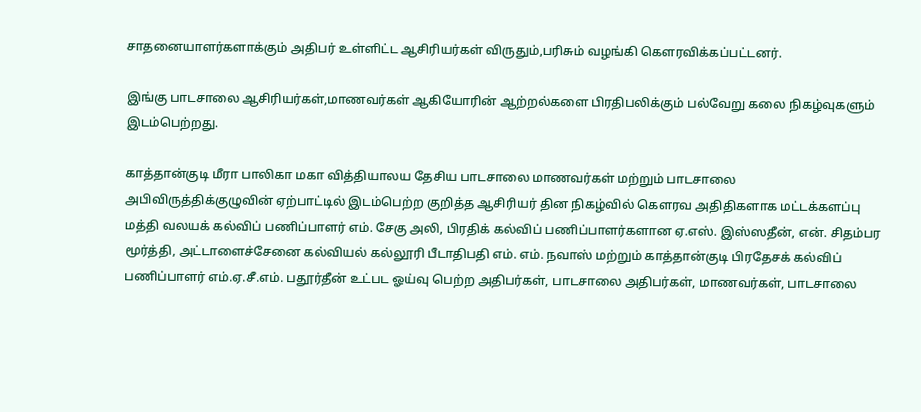சாதனையாளர்களாக்கும் அதிபர் உள்ளிட்ட ஆசிரியர்கள் விருதும்,பரிசும் வழங்கி கௌரவிக்கப்பட்டனர்.

இங்கு பாடசாலை ஆசிரியர்கள்,மாணவர்கள் ஆகியோரின் ஆற்றல்களை பிரதிபலிக்கும் பல்வேறு கலை நிகழ்வுகளும் இடம்பெற்றது.

காத்தான்குடி மீரா பாலிகா மகா வித்தியாலய தேசிய பாடசாலை மாணவர்கள் மற்றும் பாடசாலை அபிவிருத்திக்குழுவின் ஏற்பாட்டில் இடம்பெற்ற குறித்த ஆசிரியர் தின நிகழ்வில் கௌரவ அதிதிகளாக மட்டக்களப்பு மத்தி வலயக் கல்விப் பணிப்பாளர் எம். சேகு அலி, பிரதிக் கல்விப் பணிப்பாளர்களான ஏ.எஸ். இஸ்ஸதீன், என். சிதம்பர மூர்த்தி, அட்டாளைச்சேனை கல்வியல் கல்லூரி பீடாதிபதி எம். எம். நவாஸ் மற்றும் காத்தான்குடி பிரதேசக் கல்விப் பணிப்பாளர் எம்.ஏ.சீ.எம். பதூர்தீன் உட்பட ஓய்வு பெற்ற அதிபர்கள், பாடசாலை அதிபர்கள், மாணவர்கள், பாடசாலை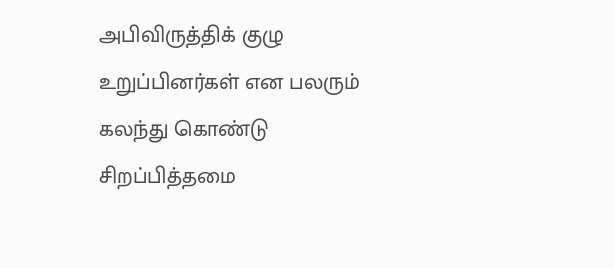அபிவிருத்திக் குழு உறுப்பினர்கள் என பலரும் கலந்து கொண்டு சிறப்பித்தமை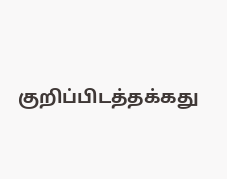குறிப்பிடத்தக்கது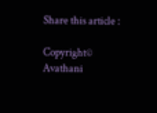Share this article :

Copyright© Avathani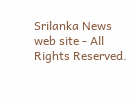Srilanka News web site - All Rights Reserved.